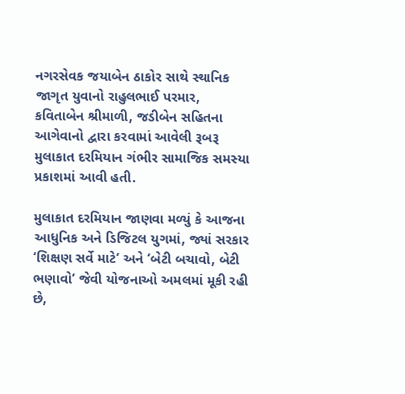નગરસેવક જયાબેન ઠાકોર સાથે સ્થાનિક જાગૃત યુવાનો રાહુલભાઈ પરમાર, કવિતાબેન શ્રીમાળી, જડીબેન સહિતના આગેવાનો દ્વારા કરવામાં આવેલી રૂબરૂ મુલાકાત દરમિયાન ગંભીર સામાજિક સમસ્યા પ્રકાશમાં આવી હતી.

મુલાકાત દરમિયાન જાણવા મળ્યું કે આજના આધુનિક અને ડિજિટલ યુગમાં, જ્યાં સરકાર ‘શિક્ષણ સર્વે માટે’ અને ‘બેટી બચાવો, બેટી ભણાવો’ જેવી યોજનાઓ અમલમાં મૂકી રહી છે,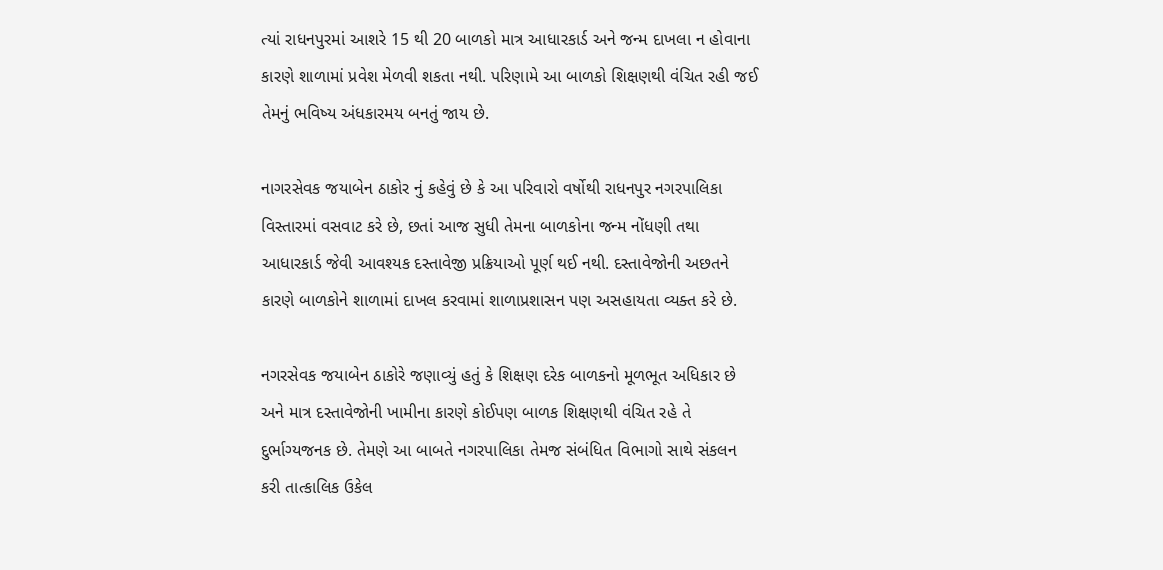ત્યાં રાધનપુરમાં આશરે 15 થી 20 બાળકો માત્ર આધારકાર્ડ અને જન્મ દાખલા ન હોવાના કારણે શાળામાં પ્રવેશ મેળવી શકતા નથી. પરિણામે આ બાળકો શિક્ષણથી વંચિત રહી જઈ તેમનું ભવિષ્ય અંધકારમય બનતું જાય છે.

નાગરસેવક જયાબેન ઠાકોર નું કહેવું છે કે આ પરિવારો વર્ષોથી રાધનપુર નગરપાલિકા વિસ્તારમાં વસવાટ કરે છે, છતાં આજ સુધી તેમના બાળકોના જન્મ નોંધણી તથા આધારકાર્ડ જેવી આવશ્યક દસ્તાવેજી પ્રક્રિયાઓ પૂર્ણ થઈ નથી. દસ્તાવેજોની અછતને કારણે બાળકોને શાળામાં દાખલ કરવામાં શાળાપ્રશાસન પણ અસહાયતા વ્યક્ત કરે છે.

નગરસેવક જયાબેન ઠાકોરે જણાવ્યું હતું કે શિક્ષણ દરેક બાળકનો મૂળભૂત અધિકાર છે અને માત્ર દસ્તાવેજોની ખામીના કારણે કોઈપણ બાળક શિક્ષણથી વંચિત રહે તે દુર્ભાગ્યજનક છે. તેમણે આ બાબતે નગરપાલિકા તેમજ સંબંધિત વિભાગો સાથે સંકલન કરી તાત્કાલિક ઉકેલ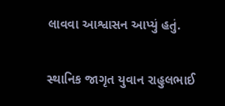લાવવા આશ્વાસન આપ્યું હતું.

સ્થાનિક જાગૃત યુવાન રાહુલભાઈ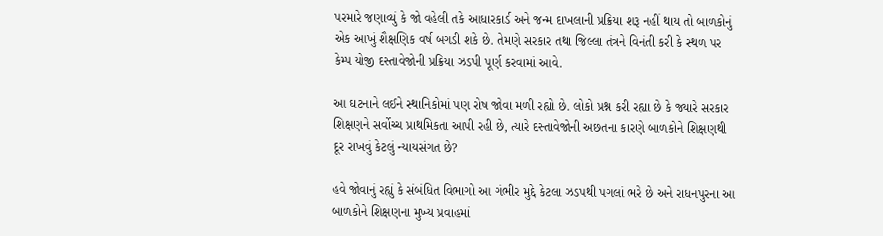પરમારે જણાવ્યું કે જો વહેલી તકે આધારકાર્ડ અને જન્મ દાખલાની પ્રક્રિયા શરૂ નહીં થાય તો બાળકોનું એક આખું શૈક્ષણિક વર્ષ બગડી શકે છે. તેમણે સરકાર તથા જિલ્લા તંત્રને વિનંતી કરી કે સ્થળ પર કેમ્પ યોજી દસ્તાવેજોની પ્રક્રિયા ઝડપી પૂર્ણ કરવામાં આવે.

આ ઘટનાને લઈને સ્થાનિકોમાં પણ રોષ જોવા મળી રહ્યો છે. લોકો પ્રશ્ન કરી રહ્યા છે કે જ્યારે સરકાર શિક્ષણને સર્વોચ્ચ પ્રાથમિકતા આપી રહી છે, ત્યારે દસ્તાવેજોની અછતના કારણે બાળકોને શિક્ષણથી દૂર રાખવું કેટલું ન્યાયસંગત છે?

હવે જોવાનું રહ્યું કે સંબંધિત વિભાગો આ ગંભીર મુદ્દે કેટલા ઝડપથી પગલાં ભરે છે અને રાધનપુરના આ બાળકોને શિક્ષણના મુખ્ય પ્રવાહમાં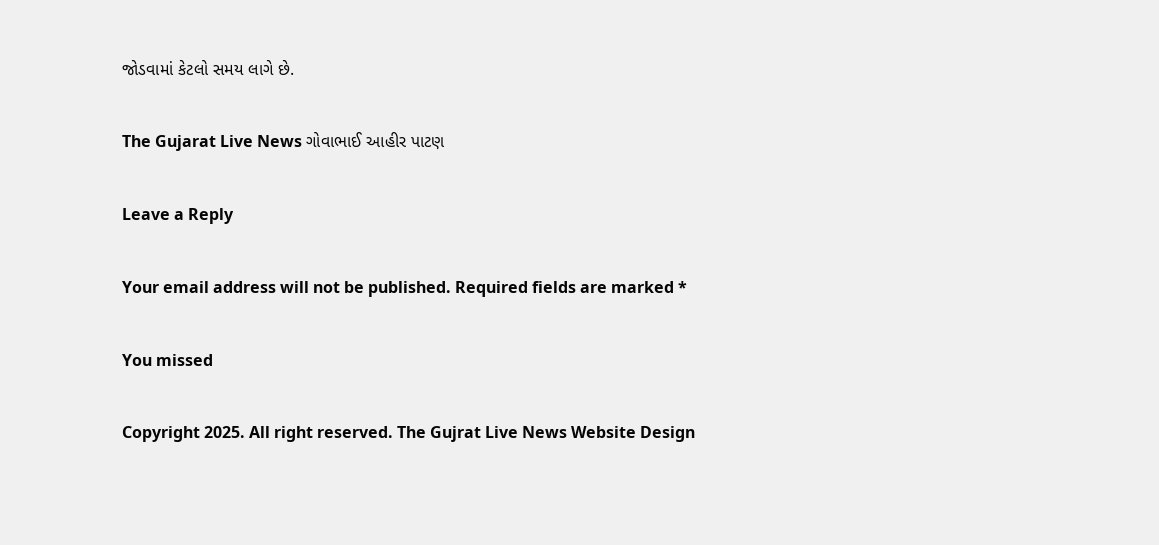જોડવામાં કેટલો સમય લાગે છે.

The Gujarat Live News ગોવાભાઈ આહીર પાટણ

Leave a Reply

Your email address will not be published. Required fields are marked *

You missed

Copyright 2025. All right reserved. The Gujrat Live News Website Design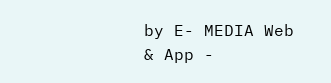by E- MEDIA Web & App -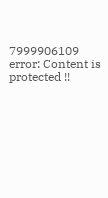7999906109
error: Content is protected !!